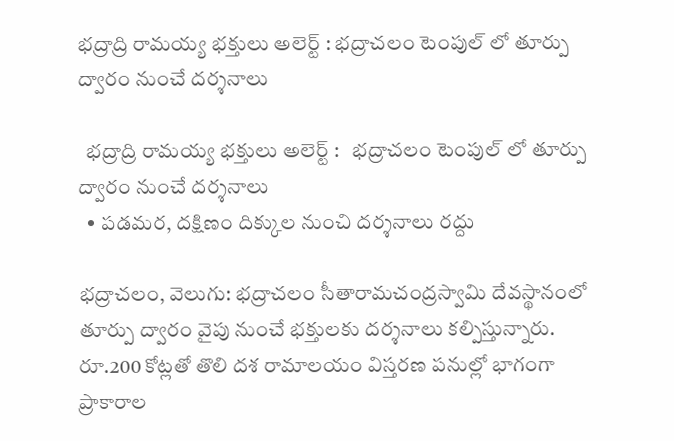భద్రాద్రి రామయ్య భక్తులు అలెర్ట్ : భద్రాచలం టెంపుల్ లో తూర్పు ద్వారం నుంచే దర్శనాలు

  భద్రాద్రి రామయ్య భక్తులు అలెర్ట్ :   భద్రాచలం టెంపుల్ లో తూర్పు ద్వారం నుంచే దర్శనాలు
  • పడమర, దక్షిణం దిక్కుల నుంచి దర్శనాలు రద్దు

భద్రాచలం, వెలుగు: భద్రాచలం సీతారామచంద్రస్వామి దేవస్థానంలో తూర్పు ద్వారం వైపు నుంచే భక్తులకు దర్శనాలు కల్పిస్తున్నారు. రూ.200 కోట్లతో తొలి దశ రామాలయం విస్తరణ పనుల్లో భాగంగా ప్రాకారాల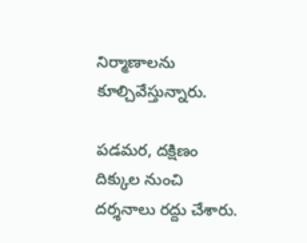నిర్మాణాలను కూల్చివేస్తున్నారు.

పడమర, దక్షిణం దిక్కుల నుంచి దర్శనాలు రద్దు చేశారు.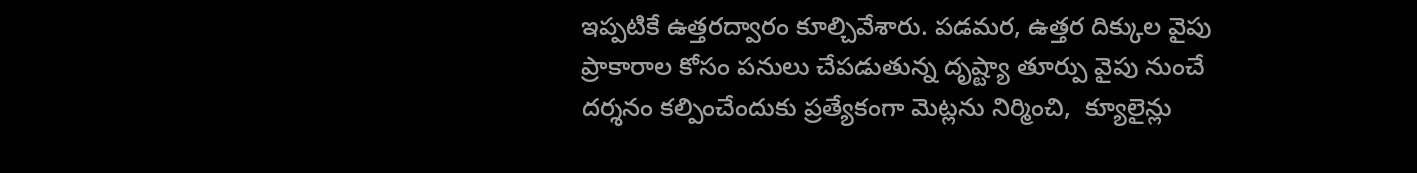ఇప్పటికే ఉత్తరద్వారం కూల్చివేశారు. పడమర, ఉత్తర దిక్కుల వైపు ప్రాకారాల కోసం పనులు చేపడుతున్న దృష్ట్యా తూర్పు వైపు నుంచే దర్శనం కల్పించేందుకు ప్రత్యేకంగా మెట్లను నిర్మించి,  క్యూలైన్లు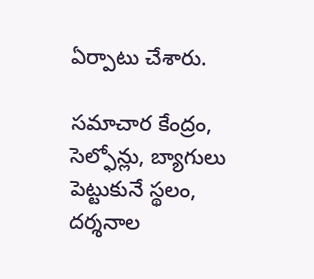ఏర్పాటు చేశారు.

సమాచార కేంద్రం, సెల్ఫోన్లు, బ్యాగులు పెట్టుకునే స్థలం, దర్శనాల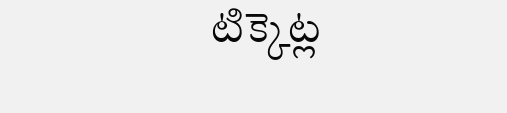టిక్కెట్ల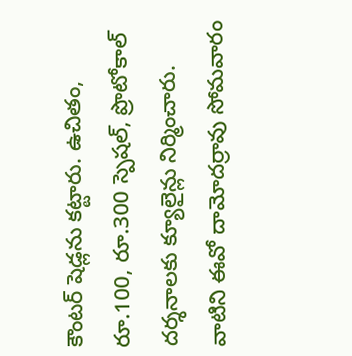కౌంటర్ షెడ్లను కట్టారు. ఉచితం, రూ.100, రూ.300 స్పెషల్, ప్రొటోకాల్ దర్శనాలకు క్యూలైన్లు నిర్మించారు. వాటిని ఈవో దామోదర్రావు సోమవారం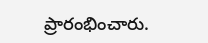ప్రారంభించారు.